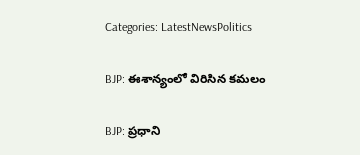Categories: LatestNewsPolitics

BJP: ఈశాన్యంలో విరిసిన కమలం

BJP: ప్రధాని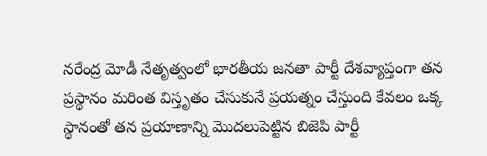నరేంద్ర మోడీ నేతృత్వంలో భారతీయ జనతా పార్టీ దేశవ్యాప్తంగా తన ప్రస్థానం మరింత విస్తృతం చేసుకునే ప్రయత్నం చేస్తుంది కేవలం ఒక్క స్థానంతో తన ప్రయాణాన్ని మొదలుపెట్టిన బిజెపి పార్టీ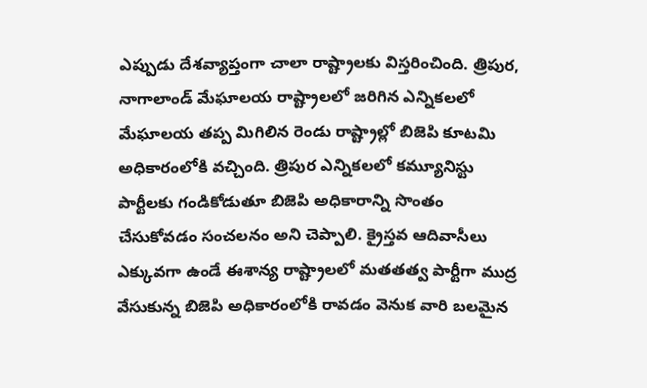ఎప్పుడు దేశవ్యాప్తంగా చాలా రాష్ట్రాలకు విస్తరించింది. త్రిపుర, నాగాలాండ్ మేఘాలయ రాష్ట్రాలలో జరిగిన ఎన్నికలలో  మేఘాలయ తప్ప మిగిలిన రెండు రాష్ట్రాల్లో బిజెపి కూటమి అధికారంలోకి వచ్చింది. త్రిపుర ఎన్నికలలో కమ్యూనిస్టు పార్టీలకు గండికోడుతూ బిజెపి అధికారాన్ని సొంతం చేసుకోవడం సంచలనం అని చెప్పాలి. క్రైస్తవ ఆదివాసీలు ఎక్కువగా ఉండే ఈశాన్య రాష్ట్రాలలో మతతత్వ పార్టీగా ముద్ర వేసుకున్న బిజెపి అధికారంలోకి రావడం వెనుక వారి బలమైన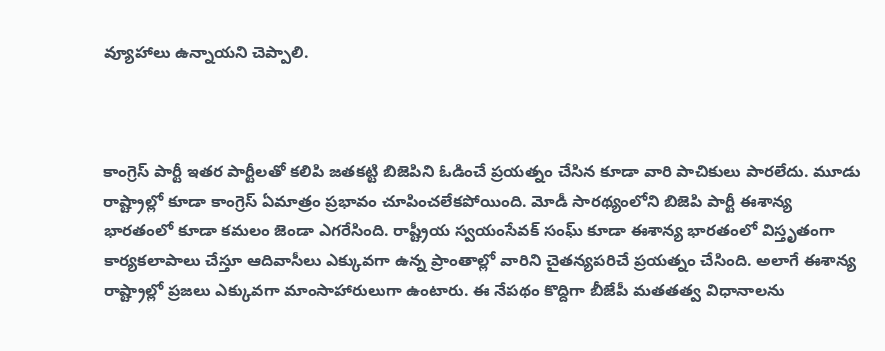వ్యూహాలు ఉన్నాయని చెప్పాలి.



కాంగ్రెస్ పార్టీ ఇతర పార్టీలతో కలిపి జతకట్టి బిజెపిని ఓడించే ప్రయత్నం చేసిన కూడా వారి పాచికులు పారలేదు. మూడు రాష్ట్రాల్లో కూడా కాంగ్రెస్ ఏమాత్రం ప్రభావం చూపించలేకపోయింది. మోడీ సారథ్యంలోని బిజెపి పార్టీ ఈశాన్య భారతంలో కూడా కమలం జెండా ఎగరేసింది. రాష్ట్రీయ స్వయంసేవక్ సంఘ్ కూడా ఈశాన్య భారతంలో విస్తృతంగా కార్యకలాపాలు చేస్తూ ఆదివాసీలు ఎక్కువగా ఉన్న ప్రాంతాల్లో వారిని చైతన్యపరిచే ప్రయత్నం చేసింది. అలాగే ఈశాన్య రాష్ట్రాల్లో ప్రజలు ఎక్కువగా మాంసాహారులుగా ఉంటారు. ఈ నేపథం కొద్దిగా బీజేపీ మతతత్వ విధానాలను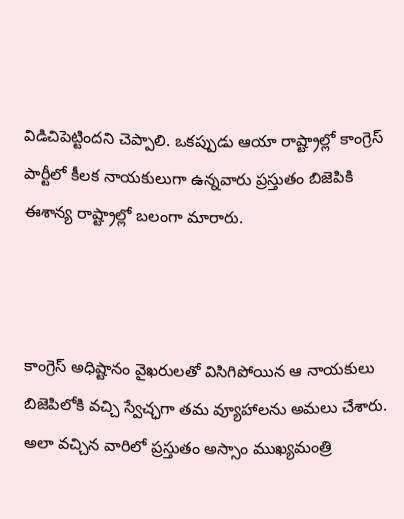విడిచిపెట్టిందని చెప్పాలి. ఒకప్పుడు ఆయా రాష్ట్రాల్లో కాంగ్రెస్ పార్టీలో కీలక నాయకులుగా ఉన్నవారు ప్రస్తుతం బిజెపికి ఈశాన్య రాష్ట్రాల్లో బలంగా మారారు.



కాంగ్రెస్ అధిష్టానం వైఖరులతో విసిగిపోయిన ఆ నాయకులు బిజెపిలోకి వచ్చి స్వేచ్ఛగా తమ వ్యూహాలను అమలు చేశారు. అలా వచ్చిన వారిలో ప్రస్తుతం అస్సాం ముఖ్యమంత్రి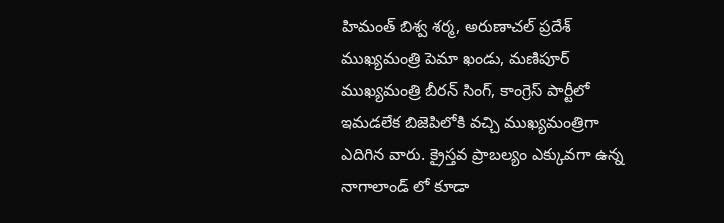హిమంత్ బిశ్వ శర్మ, అరుణాచల్ ప్రదేశ్ ముఖ్యమంత్రి పెమా ఖండు, మణిపూర్ ముఖ్యమంత్రి బీరన్ సింగ్, కాంగ్రెస్ పార్టీలో ఇమడలేక బిజెపిలోకి వచ్చి ముఖ్యమంత్రిగా ఎదిగిన వారు. క్రైస్తవ ప్రాబల్యం ఎక్కువగా ఉన్న నాగాలాండ్ లో కూడా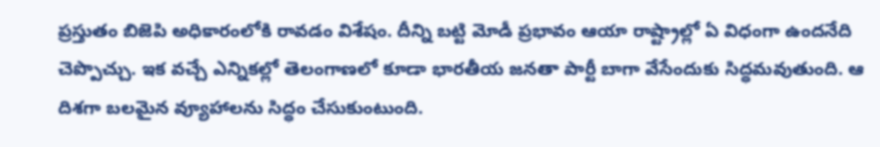ప్రస్తుతం బిజెపి అధికారంలోకి రావడం విశేషం. దీన్ని బట్టి మోడీ ప్రభావం ఆయా రాష్ట్రాల్లో ఏ విధంగా ఉందనేది చెప్పొచ్చు. ఇక వచ్చే ఎన్నికల్లో తెలంగాణలో కూడా భారతీయ జనతా పార్టీ బాగా వేసేందుకు సిద్ధమవుతుంది. ఆ దిశగా బలమైన వ్యూహాలను సిద్ధం చేసుకుంటుంది.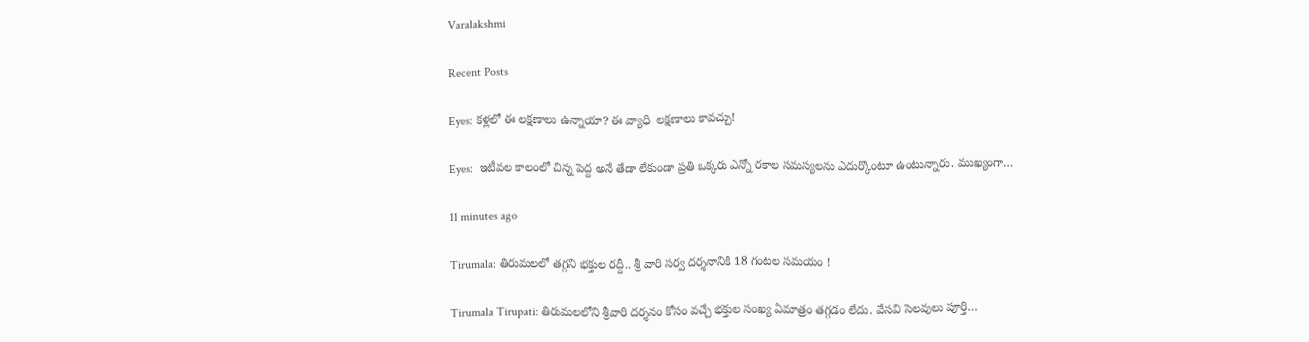Varalakshmi

Recent Posts

Eyes: కళ్లలో ఈ లక్షణాలు ఉన్నాయా? ఈ వ్యాధి  లక్షణాలు కావచ్చు!

Eyes:  ఇటీవల కాలంలో చిన్న పెద్ద అనే తేడా లేకుండా ప్రతి ఒక్కరు ఎన్నో రకాల సమస్యలను ఎదుర్కొంటూ ఉంటున్నారు. ముఖ్యంగా…

11 minutes ago

Tirumala: తిరుమలలో తగ్గని భక్తుల రద్దీ.. శ్రీ వారి సర్వ దర్శనానికి 18 గంటల సమయం !

Tirumala Tirupati: తిరుమలలోని శ్రీవారి దర్శనం కోసం వచ్చే భక్తుల సంఖ్య ఏమాత్రం తగ్గడం లేదు. వేసవి సెలవులు పూర్తి…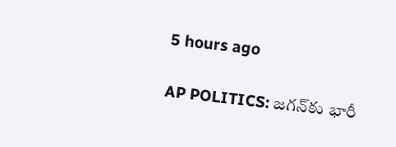5 hours ago

AP POLITICS: జగన్‌కు భారీ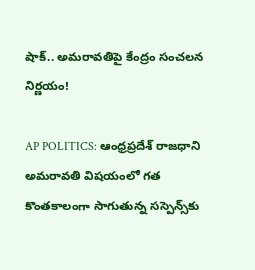షాక్.. అమరావతిపై కేంద్రం సంచలన నిర్ణయం!

AP POLITICS: ఆంధ్రప్రదేశ్ రాజధాని అమరావతి విషయంలో గత కొంతకాలంగా సాగుతున్న సస్పెన్స్‌కు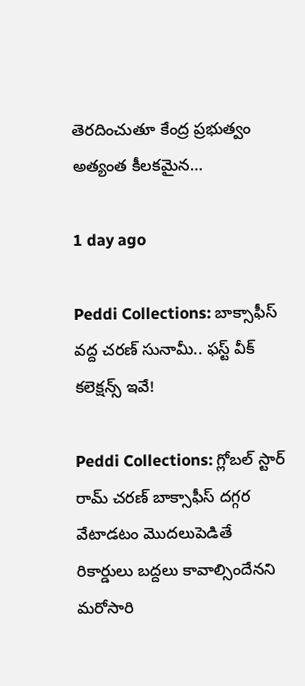తెరదించుతూ కేంద్ర ప్రభుత్వం అత్యంత కీలకమైన…

1 day ago

Peddi Collections: బాక్సాఫీస్ వద్ద చరణ్ సునామీ.. ఫస్ట్ వీక్ కలెక్షన్స్ ఇవే!

Peddi Collections: గ్లోబల్ స్టార్ రామ్ చరణ్ బాక్సాఫీస్ దగ్గర వేటాడటం మొదలుపెడితే రికార్డులు బద్దలు కావాల్సిందేనని మరోసారి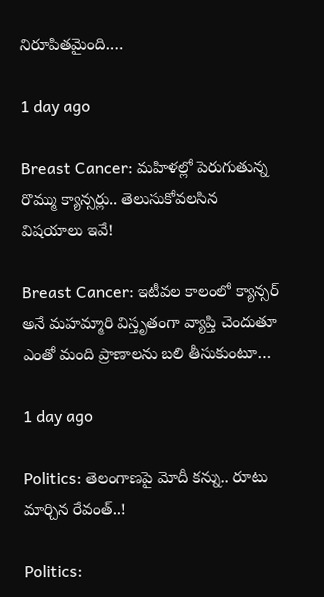నిరూపితమైంది.…

1 day ago

Breast Cancer: మహిళల్లో పెరుగుతున్న రొమ్ము క్యాన్సర్లు.. తెలుసుకోవలసిన విషయాలు ఇవే!

Breast Cancer: ఇటీవల కాలంలో క్యాన్సర్ అనే మహమ్మారి విస్తృతంగా వ్యాప్తి చెందుతూ ఎంతో మంది ప్రాణాలను బలి తీసుకుంటూ…

1 day ago

Politics: తెలంగాణపై మోదీ కన్ను.. రూటు మార్చిన రేవంత్‌..!

Politics: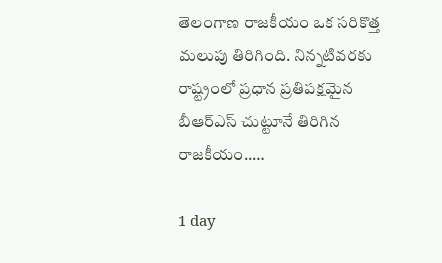తెలంగాణ రాజకీయం ఒక సరికొత్త మలుపు తిరిగింది. నిన్నటివరకు రాష్ట్రంలో ప్రధాన ప్రతిపక్షమైన బీఆర్ఎస్ చుట్టూనే తిరిగిన రాజకీయం..…

1 day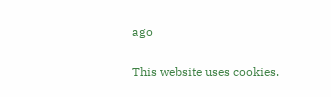ago

This website uses cookies.